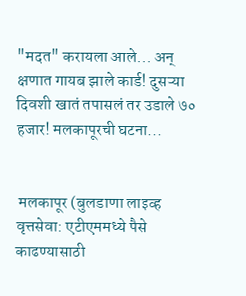"मदत" करायला आले... अन् क्षणात गायब झाले कार्ड! दुसऱ्या दिवशी खातं तपासलं तर उडाले ७० हजार! मलकापूरची घटना...


 मलकापूर (बुलडाणा लाइव्ह वृत्तसेवा: एटीएममध्ये पैसे काढण्यासाठी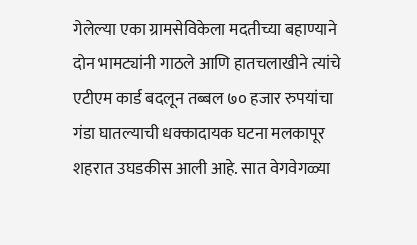गेलेल्या एका ग्रामसेविकेला मदतीच्या बहाण्याने दोन भामट्यांनी गाठले आणि हातचलाखीने त्यांचे एटीएम कार्ड बदलून तब्बल ७० हजार रुपयांचा गंडा घातल्याची धक्कादायक घटना मलकापूर शहरात उघडकीस आली आहे. सात वेगवेगळ्या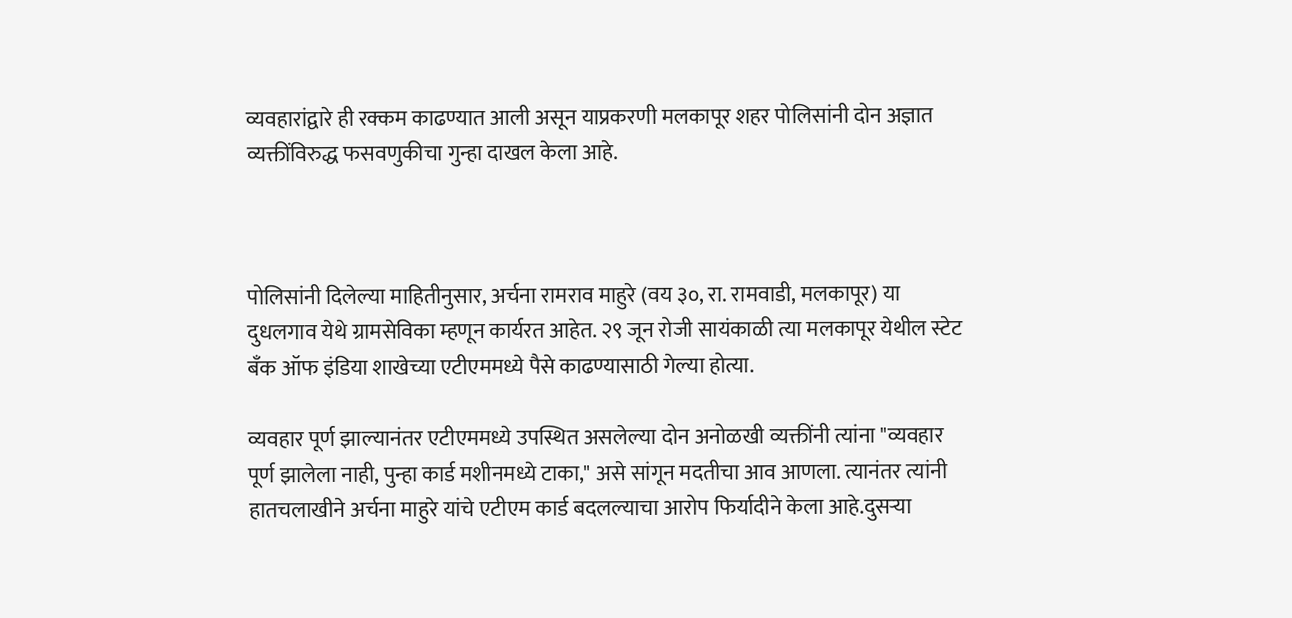व्यवहारांद्वारे ही रक्कम काढण्यात आली असून याप्रकरणी मलकापूर शहर पोलिसांनी दोन अज्ञात व्यक्तींविरुद्ध फसवणुकीचा गुन्हा दाखल केला आहे.



पोलिसांनी दिलेल्या माहितीनुसार, अर्चना रामराव माहुरे (वय ३०, रा. रामवाडी, मलकापूर) या दुधलगाव येथे ग्रामसेविका म्हणून कार्यरत आहेत. २९ जून रोजी सायंकाळी त्या मलकापूर येथील स्टेट बँक ऑफ इंडिया शाखेच्या एटीएममध्ये पैसे काढण्यासाठी गेल्या होत्या.

व्यवहार पूर्ण झाल्यानंतर एटीएममध्ये उपस्थित असलेल्या दोन अनोळखी व्यक्तींनी त्यांना "व्यवहार पूर्ण झालेला नाही, पुन्हा कार्ड मशीनमध्ये टाका," असे सांगून मदतीचा आव आणला. त्यानंतर त्यांनी हातचलाखीने अर्चना माहुरे यांचे एटीएम कार्ड बदलल्याचा आरोप फिर्यादीने केला आहे.दुसऱ्या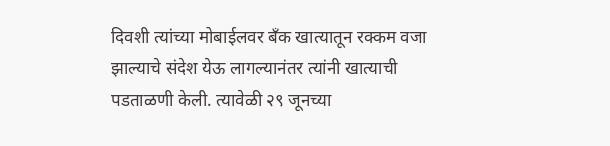दिवशी त्यांच्या मोबाईलवर बँक खात्यातून रक्कम वजा झाल्याचे संदेश येऊ लागल्यानंतर त्यांनी खात्याची पडताळणी केली. त्यावेळी २९ जूनच्या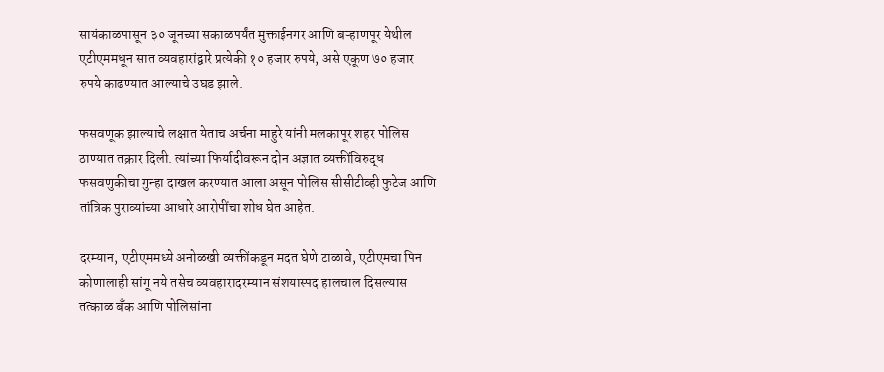सायंकाळपासून ३० जूनच्या सकाळपर्यंत मुक्ताईनगर आणि बऱ्हाणपूर येथील एटीएममधून सात व्यवहारांद्वारे प्रत्येकी १० हजार रुपये, असे एकूण ७० हजार रुपये काढण्यात आल्याचे उघड झाले.

फसवणूक झाल्याचे लक्षात येताच अर्चना माहुरे यांनी मलकापूर शहर पोलिस ठाण्यात तक्रार दिली. त्यांच्या फिर्यादीवरून दोन अज्ञात व्यक्तींविरुद्ध फसवणुकीचा गुन्हा दाखल करण्यात आला असून पोलिस सीसीटीव्ही फुटेज आणि तांत्रिक पुराव्यांच्या आधारे आरोपींचा शोध घेत आहेत.

दरम्यान, एटीएममध्ये अनोळखी व्यक्तींकडून मदत घेणे टाळावे, एटीएमचा पिन कोणालाही सांगू नये तसेच व्यवहारादरम्यान संशयास्पद हालचाल दिसल्यास तत्काळ बँक आणि पोलिसांना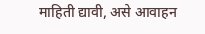माहिती द्यावी, असे आवाहन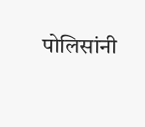पोलिसांनी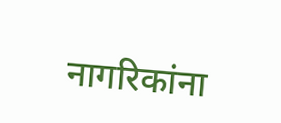नागरिकांना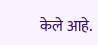केले आहे.